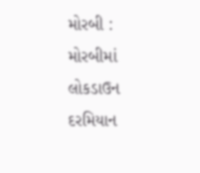મોરબી : મોરબીમાં લોકડાઉન દરમિયાન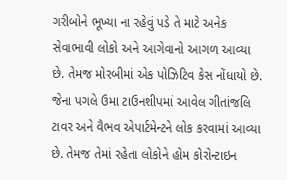ગરીબોને ભૂખ્યા ના રહેવું પડે તે માટે અનેક સેવાભાવી લોકો અને આગેવાનો આગળ આવ્યા છે. તેમજ મોરબીમાં એક પોઝિટિવ કેસ નોંધાયો છે. જેના પગલે ઉમા ટાઉનશીપમાં આવેલ ગીતાંજલિ ટાવર અને વૈભવ એપાર્ટમેન્ટને લોક કરવામાં આવ્યા છે. તેમજ તેમાં રહેતા લોકોને હોમ કોરોન્ટાઇન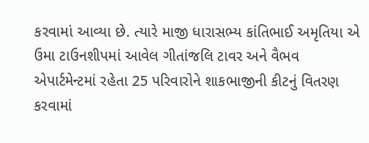કરવામાં આવ્યા છે. ત્યારે માજી ધારાસભ્ય કાંતિભાઈ અમૃતિયા એ ઉમા ટાઉનશીપમાં આવેલ ગીતાંજલિ ટાવર અને વૈભવ એપાર્ટમેન્ટમાં રહેતા 25 પરિવારોને શાકભાજીની કીટનું વિતરણ કરવામાં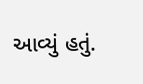આવ્યું હતું.